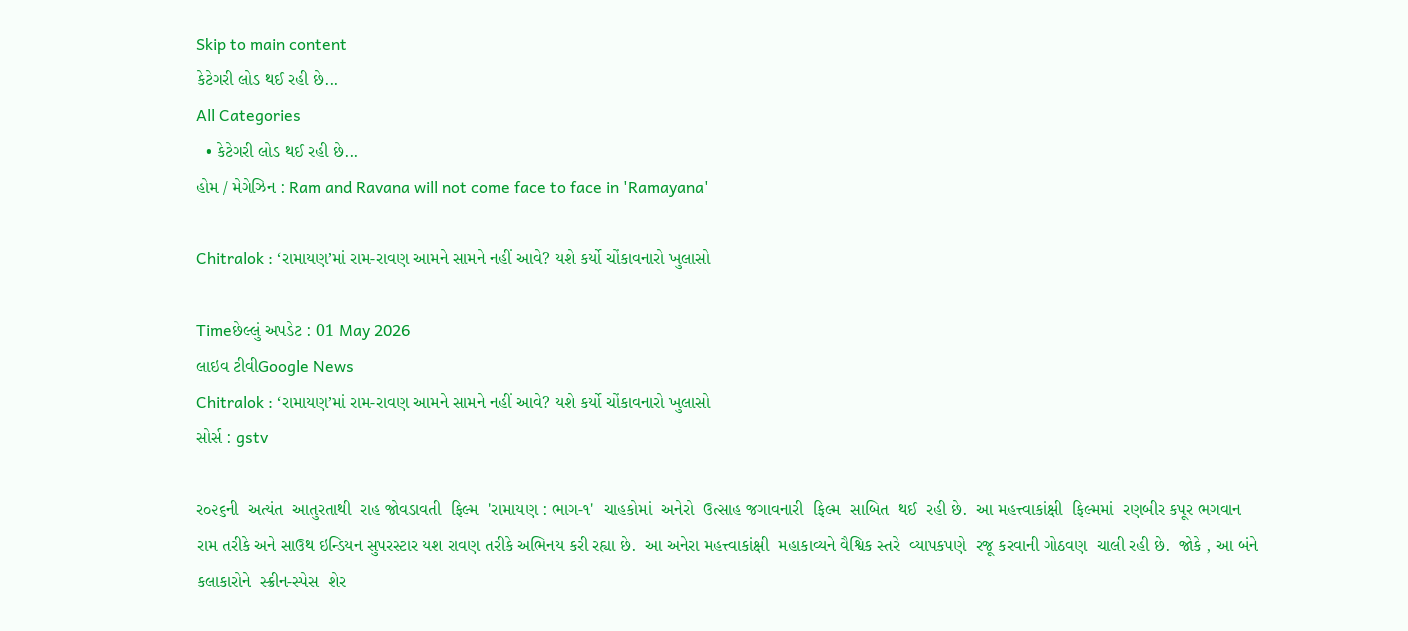Skip to main content
કેટેગરી લોડ થઈ રહી છે...
All Categories
  • કેટેગરી લોડ થઈ રહી છે...
હોમ / મેગેઝિન : Ram and Ravana will not come face to face in 'Ramayana'

Chitralok : ‘રામાયણ’માં રામ-રાવણ આમને સામને નહીં આવે? યશે કર્યો ચોંકાવનારો ખુલાસો

Timeછેલ્લું અપડેટ : 01 May 2026
લાઇવ ટીવીGoogle News
Chitralok : ‘રામાયણ’માં રામ-રાવણ આમને સામને નહીં આવે? યશે કર્યો ચોંકાવનારો ખુલાસો
સોર્સ : gstv

ર૦૨૬ની  અત્યંત  આતુરતાથી  રાહ જોવડાવતી  ફિલ્મ  'રામાયણ : ભાગ-૧'  ચાહકોમાં  અનેરો  ઉત્સાહ જગાવનારી  ફિલ્મ  સાબિત  થઈ  રહી છે.  આ મહત્ત્વાકાંક્ષી  ફિલ્મમાં  રણબીર કપૂર ભગવાન રામ તરીકે અને સાઉથ ઇન્ડિયન સુપરસ્ટાર યશ રાવણ તરીકે અભિનય કરી રહ્યા છે.  આ અનેરા મહત્ત્વાકાંક્ષી  મહાકાવ્યને વૈશ્વિક સ્તરે  વ્યાપકપણે  રજૂ કરવાની ગોઠવણ  ચાલી રહી છે.  જોકે , આ બંને કલાકારોને  સ્ક્રીન-સ્પેસ  શેર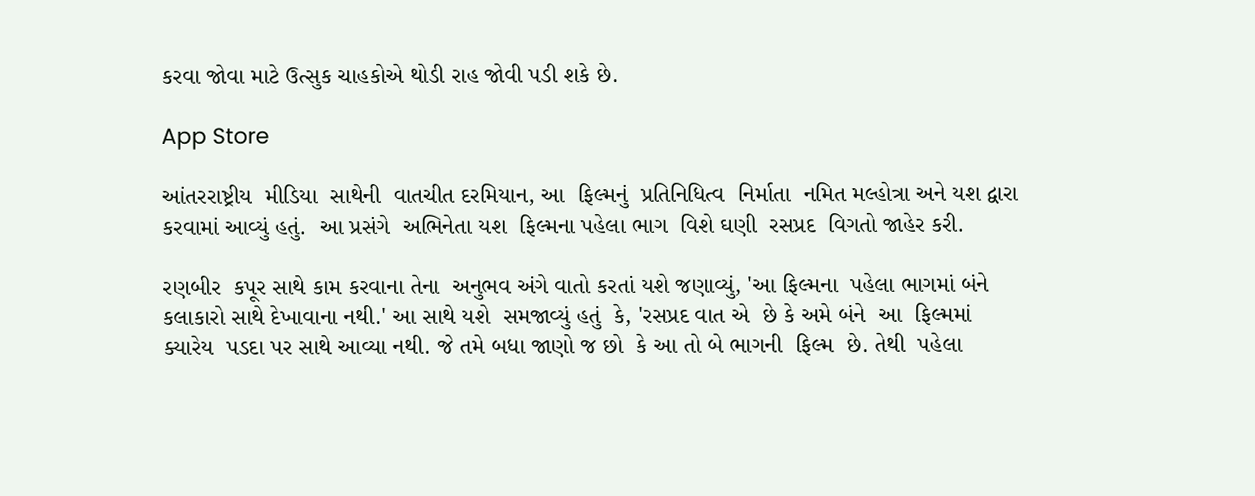કરવા જોવા માટે ઉત્સુક ચાહકોએ થોડી રાહ જોવી પડી શકે છે.

App Store

આંતરરાષ્ટ્રીય  મીડિયા  સાથેની  વાતચીત દરમિયાન, આ  ફિલ્મનું  પ્રતિનિધિત્વ  નિર્માતા  નમિત મલ્હોત્રા અને યશ દ્વારા  કરવામાં આવ્યું હતું.  આ પ્રસંગે  અભિનેતા યશ  ફિલ્મના પહેલા ભાગ  વિશે ઘણી  રસપ્રદ  વિગતો જાહેર કરી.

રણબીર  કપૂર સાથે કામ કરવાના તેના  અનુભવ અંગે વાતો કરતાં યશે જણાવ્યું, 'આ ફિલ્મના  પહેલા ભાગમાં બંને કલાકારો સાથે દેખાવાના નથી.' આ સાથે યશે  સમજાવ્યું હતું  કે, 'રસપ્રદ વાત એ  છે કે અમે બંને  આ  ફિલ્મમાં   ક્યારેય  પડદા પર સાથે આવ્યા નથી. જે તમે બધા જાણો જ છો  કે આ તો બે ભાગની  ફિલ્મ  છે. તેથી  પહેલા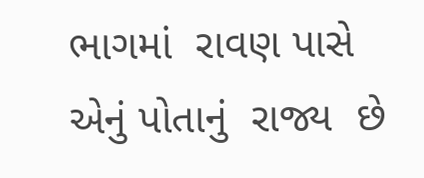ભાગમાં  રાવણ પાસે એનું પોતાનું  રાજ્ય  છે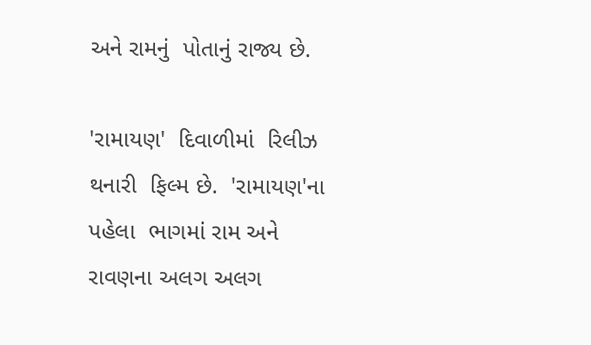અને રામનું  પોતાનું રાજ્ય છે.

'રામાયણ'  દિવાળીમાં  રિલીઝ થનારી  ફિલ્મ છે.  'રામાયણ'ના પહેલા  ભાગમાં રામ અને  રાવણના અલગ અલગ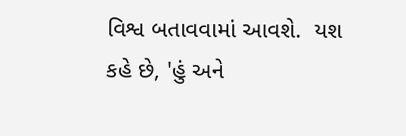વિશ્વ બતાવવામાં આવશે.  યશ કહે છે, 'હું અને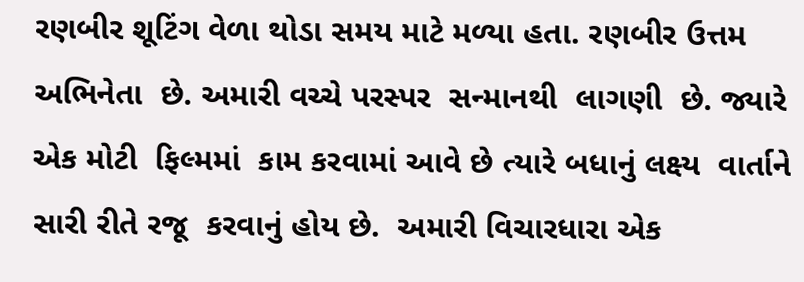રણબીર શૂટિંગ વેળા થોડા સમય માટે મળ્યા હતા. રણબીર ઉત્તમ  અભિનેતા  છે. અમારી વચ્ચે પરસ્પર  સન્માનથી  લાગણી  છે. જ્યારે એક મોટી  ફિલ્મમાં  કામ કરવામાં આવે છે ત્યારે બધાનું લક્ષ્ય  વાર્તાને સારી રીતે રજૂ  કરવાનું હોય છે.  અમારી વિચારધારા એક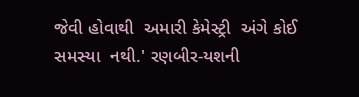જેવી હોવાથી  અમારી કેમેસ્ટ્રી  અંગે કોઈ સમસ્યા  નથી.' રણબીર-યશની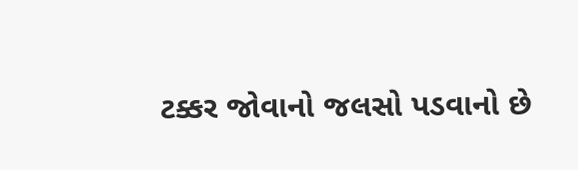ટક્કર જોવાનો જલસો પડવાનો છે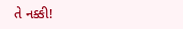તે નક્કી!